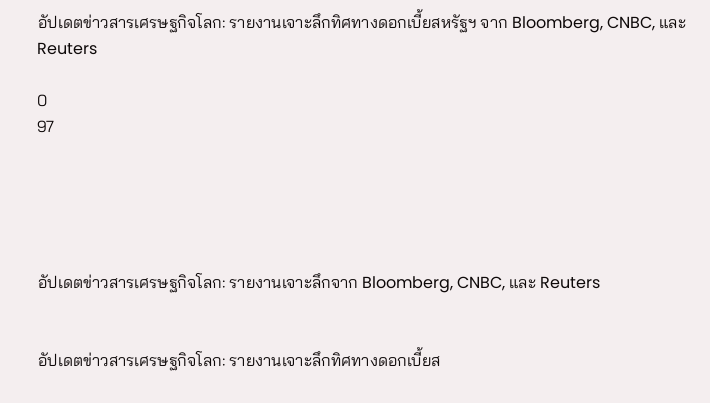อัปเดตข่าวสารเศรษฐกิจโลก: รายงานเจาะลึกทิศทางดอกเบี้ยสหรัฐฯ จาก Bloomberg, CNBC, และ Reuters

0
97





อัปเดตข่าวสารเศรษฐกิจโลก: รายงานเจาะลึกจาก Bloomberg, CNBC, และ Reuters


อัปเดตข่าวสารเศรษฐกิจโลก: รายงานเจาะลึกทิศทางดอกเบี้ยส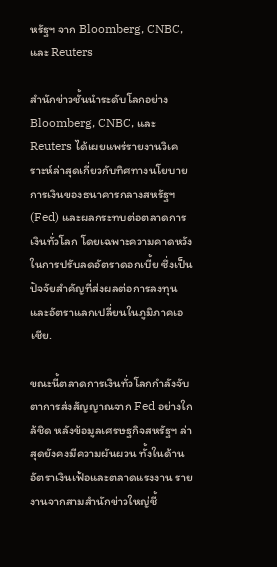หรัฐฯ จาก Bloomberg, CNBC, และ Reuters

สำนักข่าวชั้นนำระดับโลกอย่าง Bloomberg, CNBC, และ Reuters ได้เผยแพร่รายงานวิเคราะห์ล่าสุดเกี่ยวกับทิศทางนโยบายการเงินของธนาคารกลางสหรัฐฯ (Fed) และผลกระทบต่อตลาดการเงินทั่วโลก โดยเฉพาะความคาดหวังในการปรับลดอัตราดอกเบี้ย ซึ่งเป็นปัจจัยสำคัญที่ส่งผลต่อการลงทุนและอัตราแลกเปลี่ยนในภูมิภาคเอเชีย.

ขณะนี้ตลาดการเงินทั่วโลกกำลังจับตาการส่งสัญญาณจาก Fed อย่างใกล้ชิด หลังข้อมูลเศรษฐกิจสหรัฐฯ ล่าสุดยังคงมีความผันผวน ทั้งในด้านอัตราเงินเฟ้อและตลาดแรงงาน รายงานจากสามสำนักข่าวใหญ่ชี้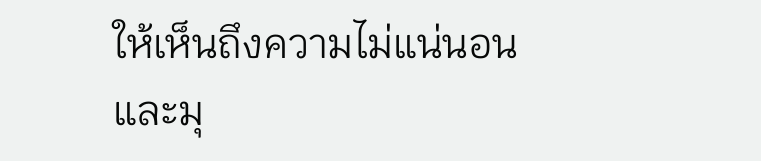ให้เห็นถึงความไม่แน่นอนและมุ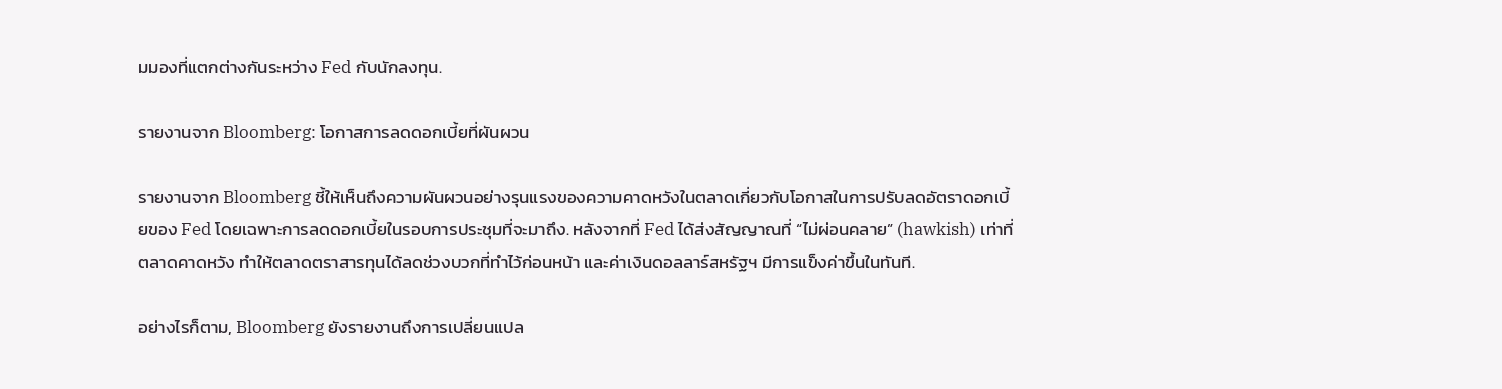มมองที่แตกต่างกันระหว่าง Fed กับนักลงทุน.

รายงานจาก Bloomberg: โอกาสการลดดอกเบี้ยที่ผันผวน

รายงานจาก Bloomberg ชี้ให้เห็นถึงความผันผวนอย่างรุนแรงของความคาดหวังในตลาดเกี่ยวกับโอกาสในการปรับลดอัตราดอกเบี้ยของ Fed โดยเฉพาะการลดดอกเบี้ยในรอบการประชุมที่จะมาถึง. หลังจากที่ Fed ได้ส่งสัญญาณที่ “ไม่ผ่อนคลาย” (hawkish) เท่าที่ตลาดคาดหวัง ทำให้ตลาดตราสารทุนได้ลดช่วงบวกที่ทำไว้ก่อนหน้า และค่าเงินดอลลาร์สหรัฐฯ มีการแข็งค่าขึ้นในทันที.

อย่างไรก็ตาม, Bloomberg ยังรายงานถึงการเปลี่ยนแปล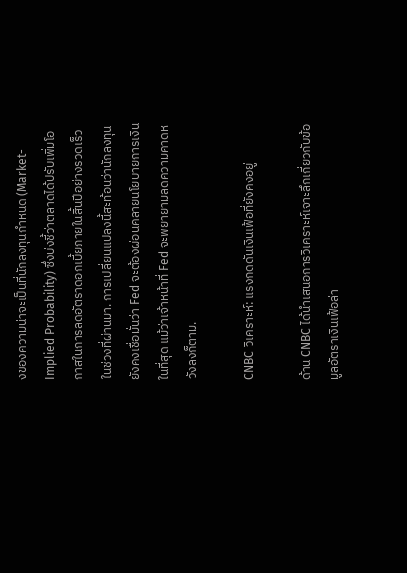งของความน่าจะเป็นที่นักลงทุนกำหนด (Market-Implied Probability) ซึ่งบ่งชี้ว่าตลาดได้ปรับเพิ่มโอกาสในการลดอัตราดอกเบี้ยภายในสิ้นปีอย่างรวดเร็วในช่วงที่ผ่านมา. การเปลี่ยนแปลงนี้สะท้อนว่านักลงทุนยังคงเชื่อมั่นว่า Fed จะต้องผ่อนคลายนโยบายการเงินในที่สุด แม้ว่าเจ้าหน้าที่ Fed จะพยายามลดความคาดหวังลงก็ตาม.

CNBC วิเคราะห์: แรงกดดันเงินเฟ้อที่ยังคงอยู่

ด้าน CNBC ได้นำเสนอการวิเคราะห์เจาะลึกเกี่ยวกับข้อมูลอัตราเงินเฟ้อล่า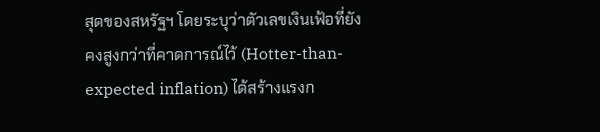สุดของสหรัฐฯ โดยระบุว่าตัวเลขเงินเฟ้อที่ยังคงสูงกว่าที่คาดการณ์ไว้ (Hotter-than-expected inflation) ได้สร้างแรงก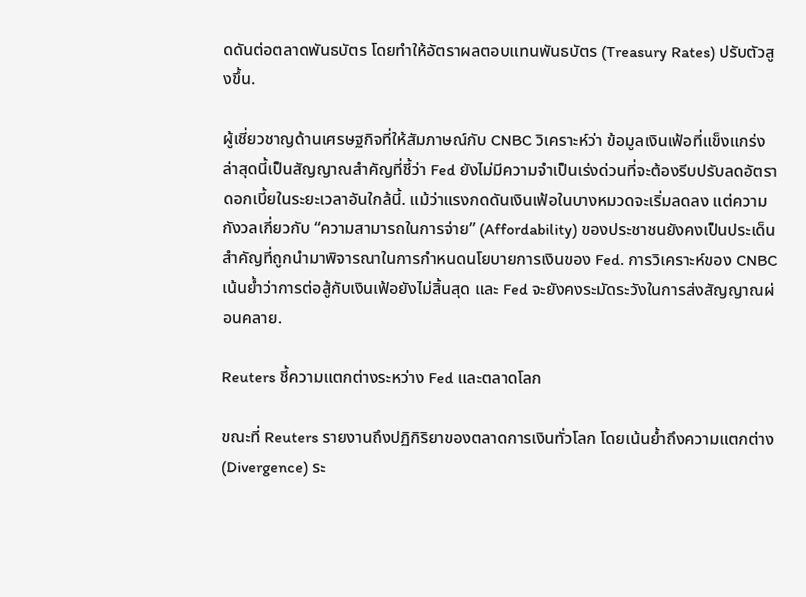ดดันต่อตลาดพันธบัตร โดยทำให้อัตราผลตอบแทนพันธบัตร (Treasury Rates) ปรับตัวสูงขึ้น.

ผู้เชี่ยวชาญด้านเศรษฐกิจที่ให้สัมภาษณ์กับ CNBC วิเคราะห์ว่า ข้อมูลเงินเฟ้อที่แข็งแกร่งล่าสุดนี้เป็นสัญญาณสำคัญที่ชี้ว่า Fed ยังไม่มีความจำเป็นเร่งด่วนที่จะต้องรีบปรับลดอัตราดอกเบี้ยในระยะเวลาอันใกล้นี้. แม้ว่าแรงกดดันเงินเฟ้อในบางหมวดจะเริ่มลดลง แต่ความกังวลเกี่ยวกับ “ความสามารถในการจ่าย” (Affordability) ของประชาชนยังคงเป็นประเด็นสำคัญที่ถูกนำมาพิจารณาในการกำหนดนโยบายการเงินของ Fed. การวิเคราะห์ของ CNBC เน้นย้ำว่าการต่อสู้กับเงินเฟ้อยังไม่สิ้นสุด และ Fed จะยังคงระมัดระวังในการส่งสัญญาณผ่อนคลาย.

Reuters ชี้ความแตกต่างระหว่าง Fed และตลาดโลก

ขณะที่ Reuters รายงานถึงปฏิกิริยาของตลาดการเงินทั่วโลก โดยเน้นย้ำถึงความแตกต่าง (Divergence) ระ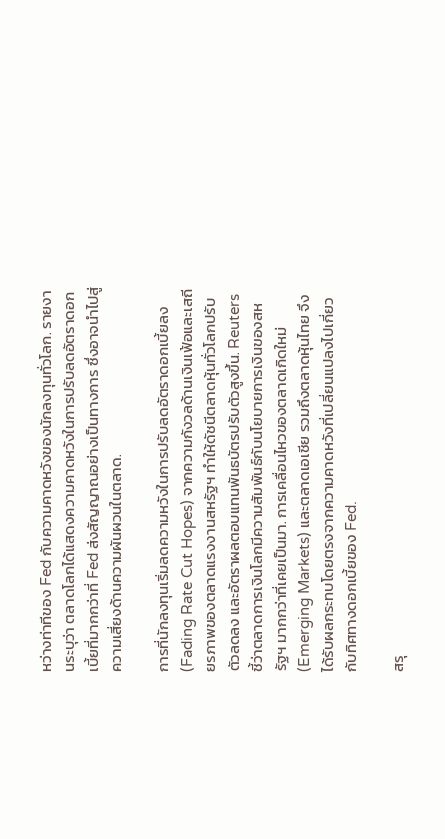หว่างท่าทีของ Fed กับความคาดหวังของนักลงทุนทั่วโลก. รายงานระบุว่า ตลาดโลกได้แสดงความคาดหวังในการปรับลดอัตราดอกเบี้ยที่มากกว่าที่ Fed ส่งสัญญาณอย่างเป็นทางการ ซึ่งอาจนำไปสู่ความเสี่ยงด้านความผันผวนในตลาด.

การที่นักลงทุนเริ่มลดความหวังในการปรับลดอัตราดอกเบี้ยลง (Fading Rate Cut Hopes) จากความกังวลด้านเงินเฟ้อและเสถียรภาพของตลาดแรงงานสหรัฐฯ ทำให้ดัชนีตลาดหุ้นทั่วโลกปรับตัวลดลง และอัตราผลตอบแทนพันธบัตรปรับตัวสูงขึ้น. Reuters ชี้ว่าตลาดการเงินโลกมีความสัมพันธ์กับนโยบายการเงินของสหรัฐฯ มากกว่าที่เคยเป็นมา. การเคลื่อนไหวของตลาดเกิดใหม่ (Emerging Markets) และตลาดเอเชีย รวมถึงตลาดหุ้นไทย จึงได้รับผลกระทบโดยตรงจากความคาดหวังที่เปลี่ยนแปลงไปเกี่ยวกับทิศทางดอกเบี้ยของ Fed.

สรุ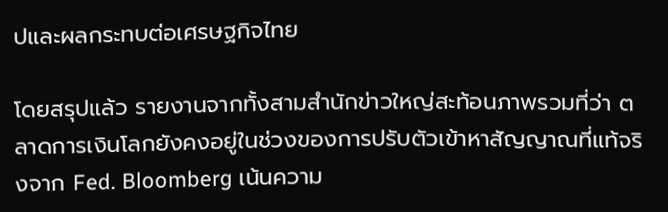ปและผลกระทบต่อเศรษฐกิจไทย

โดยสรุปแล้ว รายงานจากทั้งสามสำนักข่าวใหญ่สะท้อนภาพรวมที่ว่า ตลาดการเงินโลกยังคงอยู่ในช่วงของการปรับตัวเข้าหาสัญญาณที่แท้จริงจาก Fed. Bloomberg เน้นความ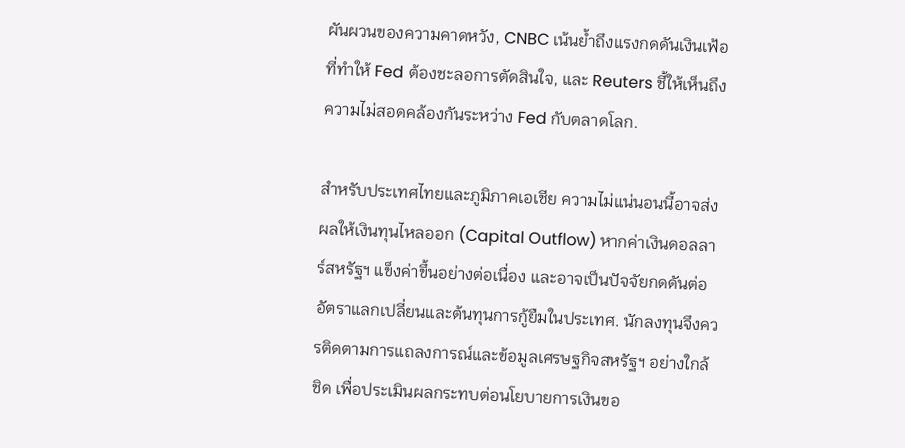ผันผวนของความคาดหวัง, CNBC เน้นย้ำถึงแรงกดดันเงินเฟ้อที่ทำให้ Fed ต้องชะลอการตัดสินใจ, และ Reuters ชี้ให้เห็นถึงความไม่สอดคล้องกันระหว่าง Fed กับตลาดโลก.

สำหรับประเทศไทยและภูมิภาคเอเชีย ความไม่แน่นอนนี้อาจส่งผลให้เงินทุนไหลออก (Capital Outflow) หากค่าเงินดอลลาร์สหรัฐฯ แข็งค่าขึ้นอย่างต่อเนื่อง และอาจเป็นปัจจัยกดดันต่ออัตราแลกเปลี่ยนและต้นทุนการกู้ยืมในประเทศ. นักลงทุนจึงควรติดตามการแถลงการณ์และข้อมูลเศรษฐกิจสหรัฐฯ อย่างใกล้ชิด เพื่อประเมินผลกระทบต่อนโยบายการเงินขอ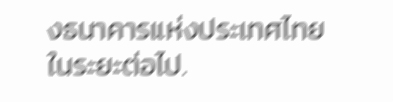งธนาคารแห่งประเทศไทยในระยะต่อไป.